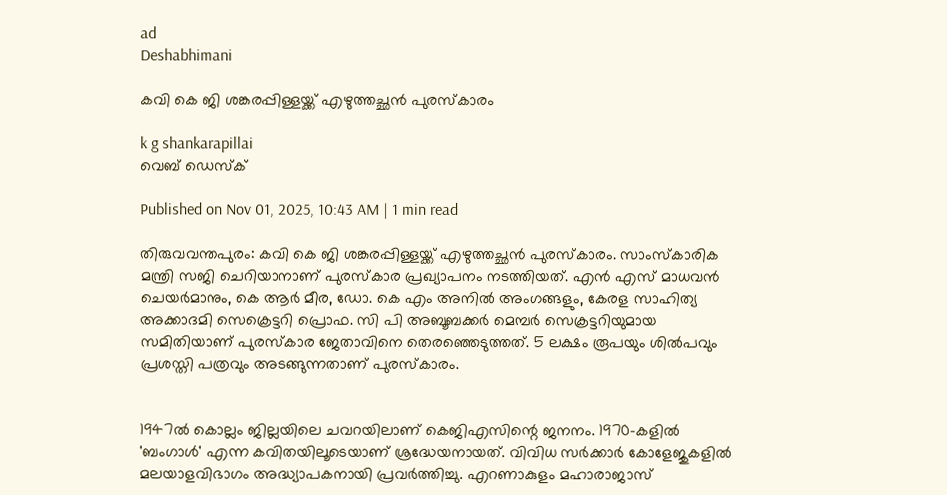ad
Deshabhimani

കവി കെ ജി ശങ്കരപ്പിള്ളയ്ക്ക് എഴുത്തച്ഛൻ പുരസ്കാരം

k g shankarapillai
വെബ് ഡെസ്ക്

Published on Nov 01, 2025, 10:43 AM | 1 min read

തിരുവവന്തപുരം: കവി കെ ജി ശങ്കരപ്പിള്ളയ്ക്ക് എഴുത്തച്ഛൻ പുരസ്കാരം. സാംസ്കാരിക മന്ത്രി സജി ചെറിയാനാണ് പുരസ്കാര പ്രഖ്യാപനം നടത്തിയത്. എൻ എസ് മാധവൻ ചെയർമാനും, കെ ആർ മീര, ഡോ. കെ എം അനിൽ അംഗങ്ങളും, കേരള സാഹിത്യ അക്കാദമി സെക്രെട്ടറി പ്രൊഫ. സി പി അബൂബക്കർ മെമ്പർ സെക്രട്ടറിയുമായ സമിതിയാണ് പുരസ്കാര ജേതാവിനെ തെരഞ്ഞെടുത്തത്. 5 ലക്ഷം രൂപയും ശിൽപവും പ്രശസ്തി പത്രവും അടങ്ങുന്നതാണ് പുരസ്കാരം.


1947ൽ കൊല്ലം ജില്ലയിലെ ചവറയിലാണ് കെജിഎസിന്റെ ജനനം. 1970-കളിൽ 'ബംഗാൾ' എന്ന കവിതയിലൂടെയാണ് ശ്രദ്ധേയനായത്. വിവിധ സർക്കാർ കോളേജുകളിൽ മലയാളവിഭാഗം അദ്ധ്യാപകനായി പ്രവർത്തിച്ചു. എറണാകുളം മഹാരാജാസ്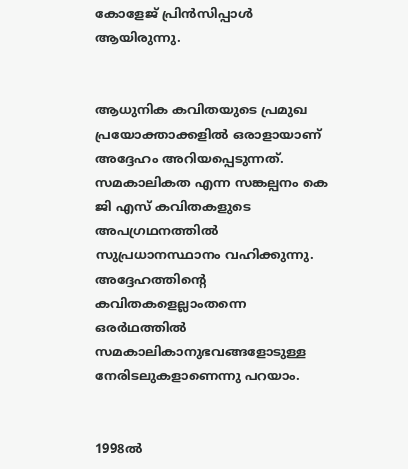കോളേജ് പ്രിൻസിപ്പാൾ ആയിരുന്നു.


ആധുനിക കവിതയുടെ പ്രമുഖ പ്രയോക്താക്കളിൽ ഒരാളായാണ് അദ്ദേഹം അറിയപ്പെടുന്നത്. സമകാലികത എന്ന സങ്കല്പനം കെ ജി എസ് കവിതകളുടെ അപഗ്രഥനത്തിൽ സുപ്രധാനസ്ഥാനം വഹിക്കുന്നു. അദ്ദേഹത്തിന്റെ കവിതകളെല്ലാംതന്നെ ഒരർഥത്തിൽ സമകാലികാനുഭവങ്ങളോടുള്ള നേരിടലുകളാണെന്നു പറയാം.


1998ൽ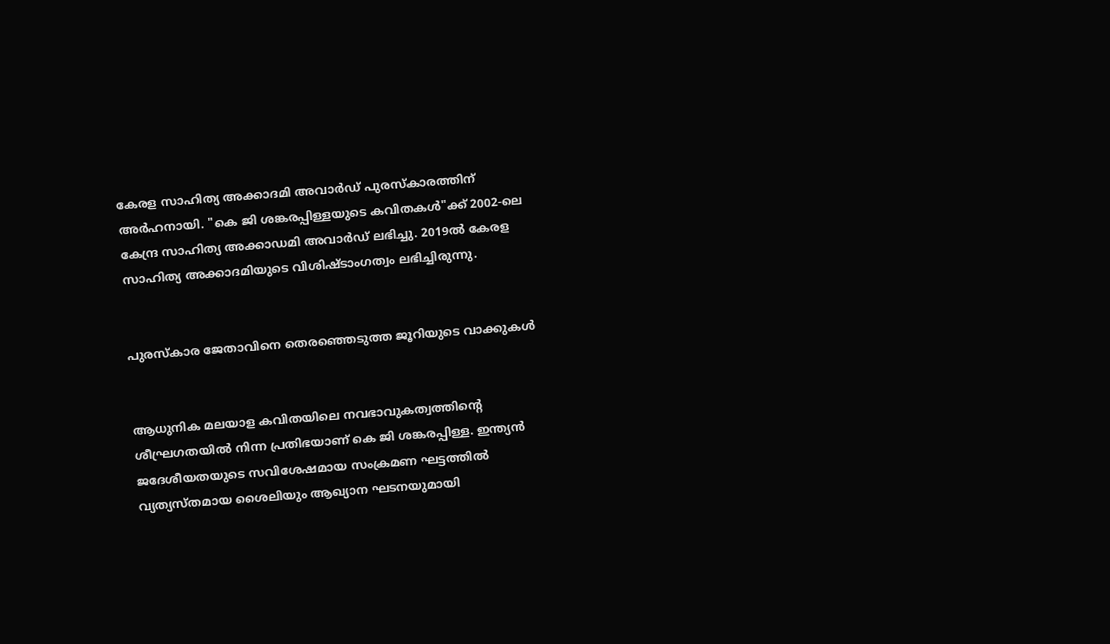കേരള സാഹിത്യ അക്കാദമി അവാർഡ് പുരസ്കാരത്തിന് അർഹനായി. "കെ ജി ശങ്കരപ്പിള്ളയുടെ ‍കവിതകൾ"ക്ക് 2002-ലെ കേന്ദ്ര സാഹിത്യ അക്കാഡമി അവാർഡ് ലഭിച്ചു. 2019ൽ കേരള സാഹിത്യ അക്കാദമിയുടെ വിശിഷ്ടാംഗത്വം ലഭിച്ചിരുന്നു.


പുരസ്കാര ജേതാവിനെ തെരഞ്ഞെടുത്ത ജൂറിയുടെ വാക്കുകൾ


ആധുനിക മലയാള കവിതയിലെ നവഭാവുകത്വത്തിന്റെ ശീഘ്രഗതയിൽ നിന്ന പ്രതിഭയാണ് കെ ജി ശങ്കരപ്പിള്ള. ഇന്ത്യൻ ജദേശീയതയുടെ സവിശേഷമായ സംക്രമണ ഘട്ടത്തിൽ വ്യത്യസ്തമായ ശൈലിയും ആഖ്യാന ഘടനയുമായി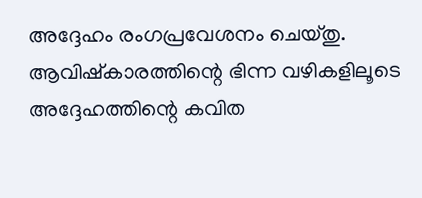അദ്ദേഹം രംഗപ്രവേശനം ചെയ്തു. ആവിഷ്കാരത്തിന്റെ ഭിന്ന വഴികളിലൂടെ അദ്ദേഹത്തിന്റെ കവിത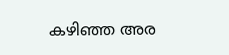കഴിഞ്ഞ അര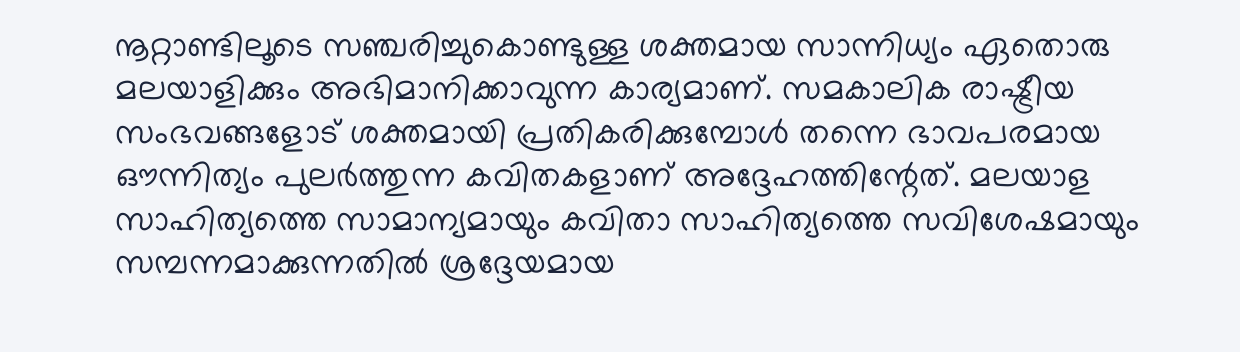നൂറ്റാണ്ടിലൂടെ സഞ്ചരിച്ചുകൊണ്ടുള്ള ശക്തമായ സാന്നിധ്യം ഏതൊരു മലയാളിക്കും അഭിമാനിക്കാവുന്ന കാര്യമാണ്. സമകാലിക രാഷ്ട്രീയ സംഭവങ്ങളോട് ശക്തമായി പ്രതികരിക്കുമ്പോൾ തന്നെ ഭാവപരമായ ഔന്നിത്യം പുലർത്തുന്ന കവിതകളാണ് അദ്ദേഹത്തിന്റേത്. മലയാള സാഹിത്യത്തെ സാമാന്യമായും കവിതാ സാഹിത്യത്തെ സവിശേഷമായും സമ്പന്നമാക്കുന്നതിൽ ശ്രദ്ദേയമായ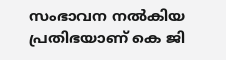സംഭാവന നൽകിയ പ്രതിഭയാണ് കെ ജി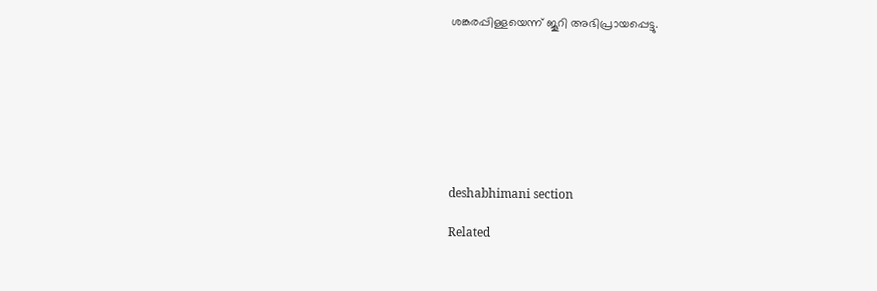ശങ്കരപ്പിള്ളയെന്ന് ജൂറി അഭിപ്രായപ്പെട്ടു.








deshabhimani section

Related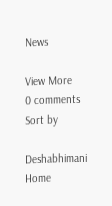News

View More
0 comments
Sort by

Deshabhimani
Home